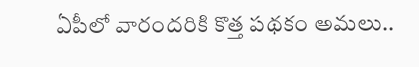ఏపీలో వారందరికి కొత్త పథకం అమలు..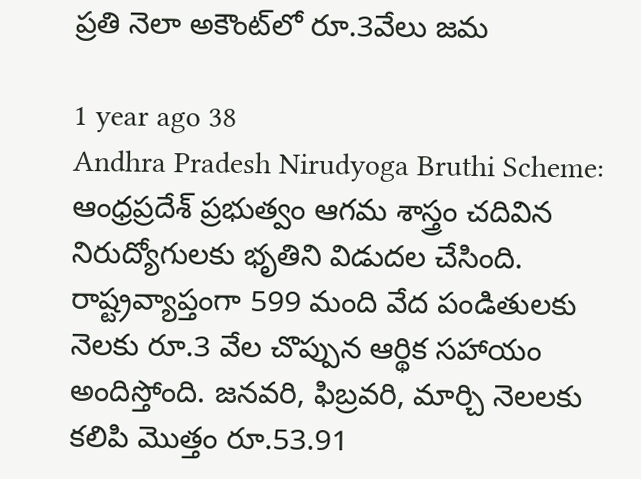ప్రతి నెలా అకౌంట్‌లో రూ.3వేలు జమ

1 year ago 38
Andhra Pradesh Nirudyoga Bruthi Scheme: ఆంధ్రప్రదేశ్ ప్రభుత్వం ఆగమ శాస్త్రం చదివిన నిరుద్యోగులకు భృతిని విడుదల చేసింది. రాష్ట్రవ్యాప్తంగా 599 మంది వేద పండితులకు నెలకు రూ.3 వేల చొప్పున ఆర్థిక సహాయం అందిస్తోంది. జనవరి, ఫిబ్రవరి, మార్చి నెలలకు కలిపి మొత్తం రూ.53.91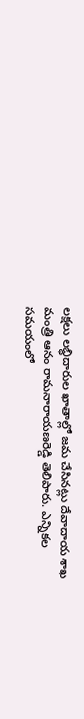లక్షలు లబ్ధిదారుల ఖాతాల్లో జమ చేసినట్లు దేవాదాయ శాఖ మంత్రి ఆనం రామనారాయణరెడ్డి తెలిపారు. ఎన్నికల సమయంలో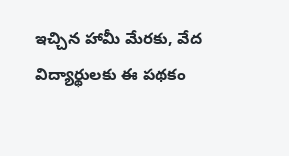ఇచ్చిన హామీ మేరకు, వేద విద్యార్థులకు ఈ పథకం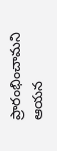ప్రారంభించామని ఆయన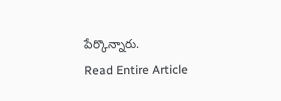పేర్కొన్నారు.
Read Entire Article